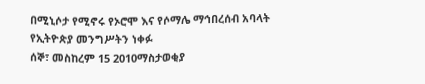በሚኒሶታ የሚኖሩ የኦሮሞ እና የሶማሌ ማኅበረሰብ አባላት የኢትዮጵያ መንግሥትን ነቀፉ
ሰኞ፣ መስከረም 15 2010ማስታወቂያ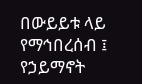በውይይቱ ላይ የማኅበረሰብ ፤ የኃይማኖት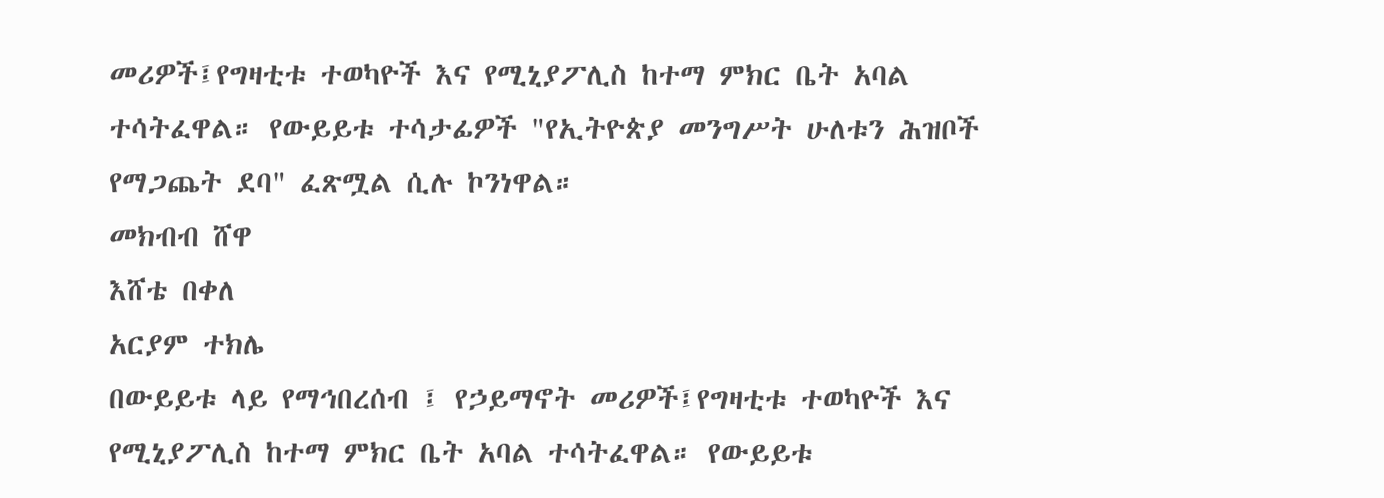መሪዎች፤የግዛቲቱ ተወካዮች እና የሚኒያፖሊስ ከተማ ምክር ቤት አባል ተሳትፈዋል። የውይይቱ ተሳታፊዎች "የኢትዮጵያ መንግሥት ሁለቱን ሕዝቦች የማጋጨት ደባ" ፈጽሟል ሲሉ ኮንነዋል።
መክብብ ሸዋ
እሸቴ በቀለ
አርያም ተክሌ
በውይይቱ ላይ የማኅበረሰብ ፤ የኃይማኖት መሪዎች፤የግዛቲቱ ተወካዮች እና የሚኒያፖሊስ ከተማ ምክር ቤት አባል ተሳትፈዋል። የውይይቱ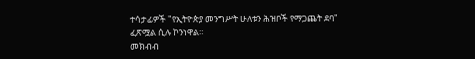ተሳታፊዎች "የኢትዮጵያ መንግሥት ሁለቱን ሕዝቦች የማጋጨት ደባ" ፈጽሟል ሲሉ ኮንነዋል።
መክብብ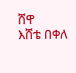ሸዋ
እሸቴ በቀለ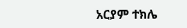አርያም ተክሌ